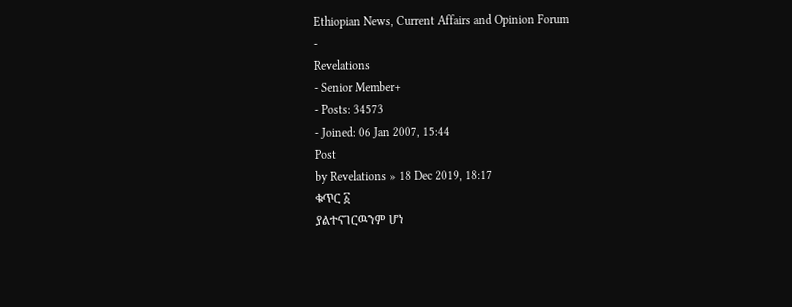Ethiopian News, Current Affairs and Opinion Forum
-
Revelations
- Senior Member+
- Posts: 34573
- Joined: 06 Jan 2007, 15:44
Post
by Revelations » 18 Dec 2019, 18:17
ቁጥር ፩
ያልተናገርዉንም ሆነ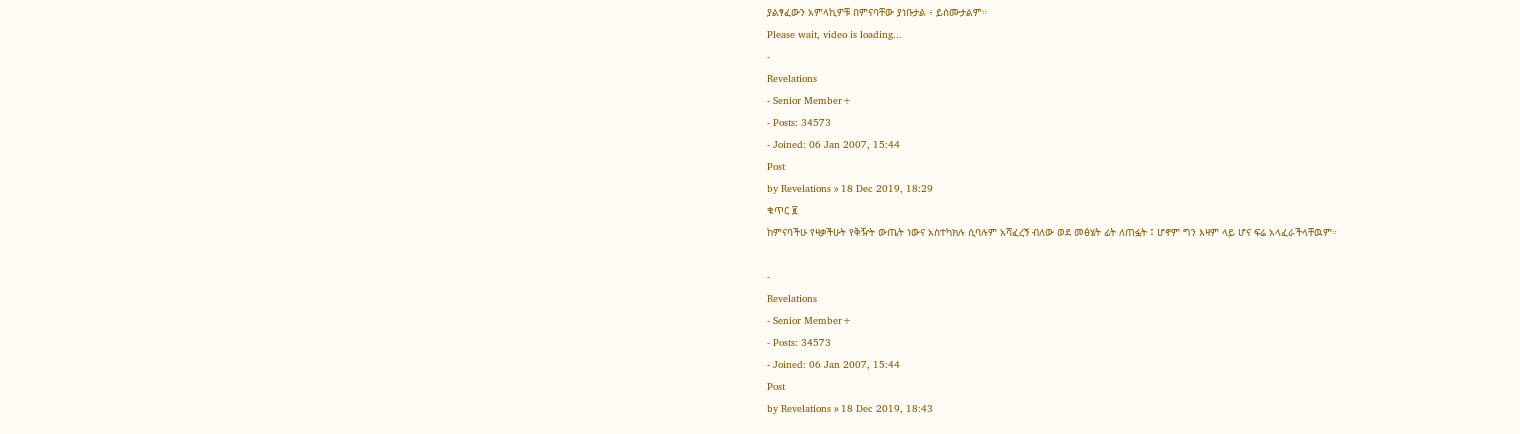ያልፃፈውን አምላኪዎቹ በምናባቸው ያነቡታል ፥ ይሰሙታልም።
Please wait, video is loading...
-
Revelations
- Senior Member+
- Posts: 34573
- Joined: 06 Jan 2007, 15:44
Post
by Revelations » 18 Dec 2019, 18:29
ቁጥር ፪
ከምናባችሁ የዛቃችሁት የቅዥት ውጤት ነውና አስተካክሉ ሲባሉም አሻፈረኝ ብለው ወደ መፅሄት ፊት ለጠፏት ፤ ሆኖም ግን እዛም ላይ ሆና ፍሬ አላፈራችላቸዉም።

-
Revelations
- Senior Member+
- Posts: 34573
- Joined: 06 Jan 2007, 15:44
Post
by Revelations » 18 Dec 2019, 18:43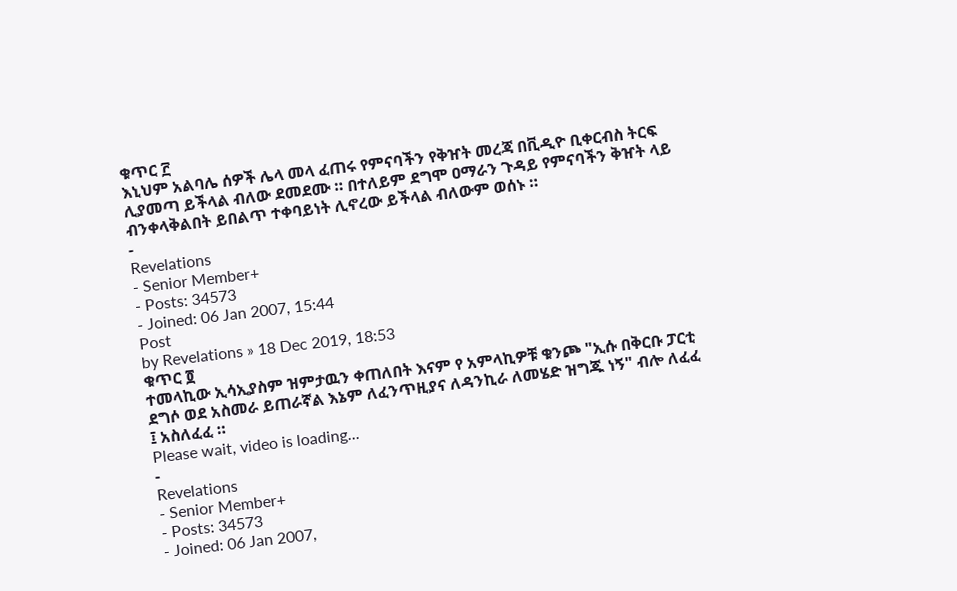ቁጥር ፫
እኒህም አልባሌ ሰዎች ሌላ መላ ፈጠሩ የምናባችን የቅዠት መረጃ በቪዲዮ ቢቀርብስ ትርፍ ሊያመጣ ይችላል ብለው ደመደሙ ። በተለይም ደግሞ ዐማራን ጉዳይ የምናባችን ቅዠት ላይ ብንቀላቅልበት ይበልጥ ተቀባይነት ሊኖረው ይችላል ብለውም ወሰኑ ።
-
Revelations
- Senior Member+
- Posts: 34573
- Joined: 06 Jan 2007, 15:44
Post
by Revelations » 18 Dec 2019, 18:53
ቁጥር ፬
ተመላኪው ኢሳኢያስም ዝምታዉን ቀጠለበት እናም የ አምላኪዎቹ ቁንጮ "ኢሱ በቅርቡ ፓርቲ ደግሶ ወደ አስመራ ይጠራኛል እኔም ለፈንጥዚያና ለዳንኪራ ለመሄድ ዝግጁ ነኝ" ብሎ ለፈፈ ፤ አስለፈፈ ።
Please wait, video is loading...
-
Revelations
- Senior Member+
- Posts: 34573
- Joined: 06 Jan 2007,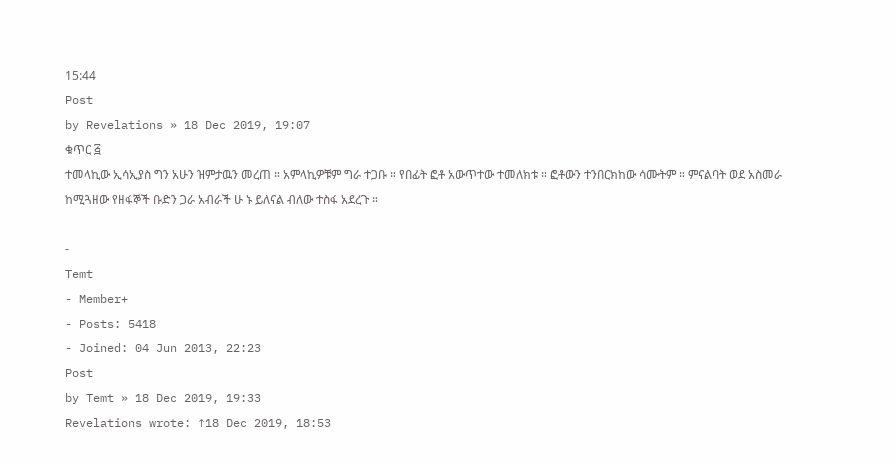15:44
Post
by Revelations » 18 Dec 2019, 19:07
ቁጥር ፭
ተመላኪው ኢሳኢያስ ግን አሁን ዝምታዉን መረጠ ። አምላኪዎቹም ግራ ተጋቡ ። የበፊት ፎቶ አውጥተው ተመለክቱ ። ፎቶውን ተንበርክከው ሳሙትም ። ምናልባት ወደ አስመራ ከሚጓዘው የዘፋኞች ቡድን ጋራ አብራች ሁ ኑ ይለናል ብለው ተስፋ አደረጉ ።

-
Temt
- Member+
- Posts: 5418
- Joined: 04 Jun 2013, 22:23
Post
by Temt » 18 Dec 2019, 19:33
Revelations wrote: ↑18 Dec 2019, 18:53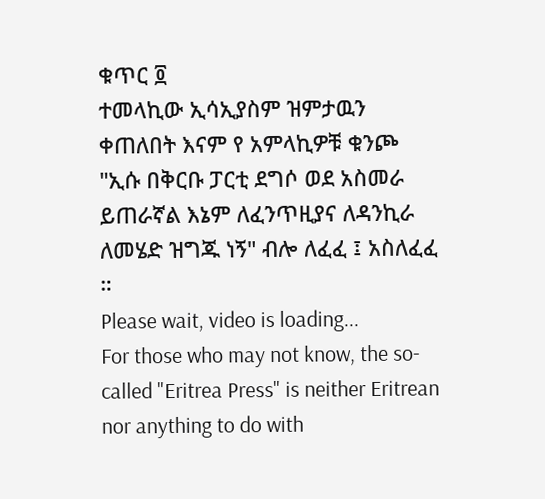ቁጥር ፬
ተመላኪው ኢሳኢያስም ዝምታዉን ቀጠለበት እናም የ አምላኪዎቹ ቁንጮ "ኢሱ በቅርቡ ፓርቲ ደግሶ ወደ አስመራ ይጠራኛል እኔም ለፈንጥዚያና ለዳንኪራ ለመሄድ ዝግጁ ነኝ" ብሎ ለፈፈ ፤ አስለፈፈ ።
Please wait, video is loading...
For those who may not know, the so-called "Eritrea Press" is neither Eritrean nor anything to do with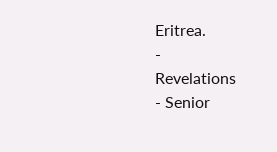Eritrea.
-
Revelations
- Senior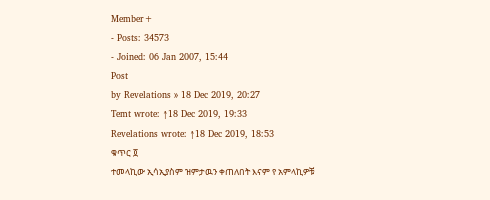Member+
- Posts: 34573
- Joined: 06 Jan 2007, 15:44
Post
by Revelations » 18 Dec 2019, 20:27
Temt wrote: ↑18 Dec 2019, 19:33
Revelations wrote: ↑18 Dec 2019, 18:53
ቁጥር ፬
ተመላኪው ኢሳኢያስም ዝምታዉን ቀጠለበት እናም የ አምላኪዎቹ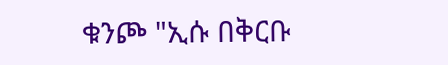ቁንጮ "ኢሱ በቅርቡ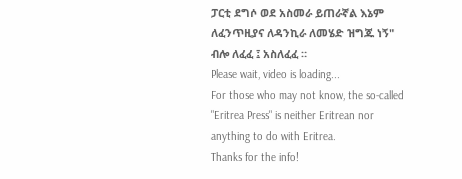ፓርቲ ደግሶ ወደ አስመራ ይጠራኛል እኔም ለፈንጥዚያና ለዳንኪራ ለመሄድ ዝግጁ ነኝ" ብሎ ለፈፈ ፤ አስለፈፈ ።
Please wait, video is loading...
For those who may not know, the so-called "Eritrea Press" is neither Eritrean nor anything to do with Eritrea.
Thanks for the info!